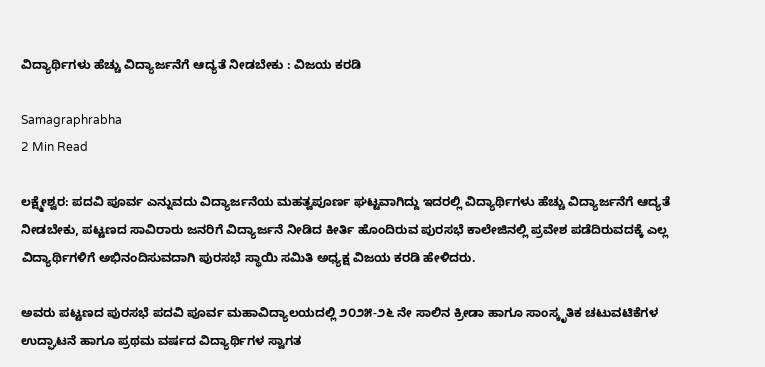ವಿದ್ಯಾರ್ಥಿಗಳು ಹೆಚ್ಚು ವಿದ್ಯಾರ್ಜನೆಗೆ ಆದ್ಯತೆ ನೀಡಬೇಕು : ವಿಜಯ ಕರಡಿ

Samagraphrabha
2 Min Read

ಲಕ್ಷ್ಮೇಶ್ವರ: ಪದವಿ ಪೂರ್ವ ಎನ್ನುವದು ವಿದ್ಯಾರ್ಜನೆಯ ಮಹತ್ವಪೂರ್ಣ ಘಟ್ಟವಾಗಿದ್ದು ಇದರಲ್ಲಿ ವಿದ್ಯಾರ್ಥಿಗಳು ಹೆಚ್ಚು ವಿದ್ಯಾರ್ಜನೆಗೆ ಆದ್ಯತೆ ನೀಡಬೇಕು, ಪಟ್ಟಣದ ಸಾವಿರಾರು ಜನರಿಗೆ ವಿದ್ಯಾರ್ಜನೆ ನೀಡಿದ ಕೀರ್ತಿ ಹೊಂದಿರುವ ಪುರಸಭೆ ಕಾಲೇಜಿನಲ್ಲಿ ಪ್ರವೇಶ ಪಡೆದಿರುವದಕ್ಕೆ ಎಲ್ಲ ವಿದ್ಯಾರ್ಥಿಗಳಿಗೆ ಅಭಿನಂದಿಸುವದಾಗಿ ಪುರಸಭೆ ಸ್ಥಾಯಿ ಸಮಿತಿ ಅಧ್ಯಕ್ಷ ವಿಜಯ ಕರಡಿ ಹೇಳಿದರು.

ಅವರು ಪಟ್ಟಣದ ಪುರಸಭೆ ಪದವಿ ಪೂರ್ವ ಮಹಾವಿದ್ಯಾಲಯದಲ್ಲಿ ೨೦೨೫-೨೬ ನೇ ಸಾಲಿನ ಕ್ರೀಡಾ ಹಾಗೂ ಸಾಂಸ್ಕೃತಿಕ ಚಟುವಟಿಕೆಗಳ ಉದ್ಘಾಟನೆ ಹಾಗೂ ಪ್ರಥಮ ವರ್ಷದ ವಿದ್ಯಾರ್ಥಿಗಳ ಸ್ವಾಗತ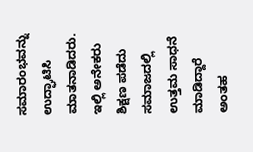ಸಮಾರಂಭವನ್ನು ಉದ್ಘಾಟಿಸಿ ಮಾತನಾಡಿದರು.
ಇಲ್ಲಿ ಅನೇಕರು ಶಿಕ್ಷಣ ಪಡೆದು ಸಮಾಜದಲ್ಲಿ ಉತ್ತಮ ಸಾಧನೆ ಮಾಡಿದ್ದಾರೆ ಅಂತಹ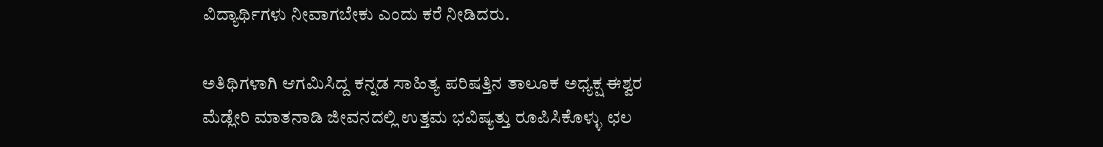ವಿದ್ಯಾರ್ಥಿಗಳು ನೀವಾಗಬೇಕು ಎಂದು ಕರೆ ನೀಡಿದರು.

ಅತಿಥಿಗಳಾಗಿ ಆಗಮಿಸಿದ್ದ ಕನ್ನಡ ಸಾಹಿತ್ಯ ಪರಿಷತ್ತಿನ ತಾಲೂಕ ಅಧ್ಯಕ್ಷ ಈಶ್ವರ ಮೆಡ್ಲೇರಿ ಮಾತನಾಡಿ ಜೀವನದಲ್ಲಿ ಉತ್ತಮ ಭವಿಷ್ಯತ್ತು ರೂಪಿಸಿಕೊಳ್ಳು ಛಲ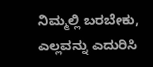ನಿಮ್ಮಲ್ಲಿ ಬರಬೇಕು, ಎಲ್ಲವನ್ನು ಎದುರಿಸಿ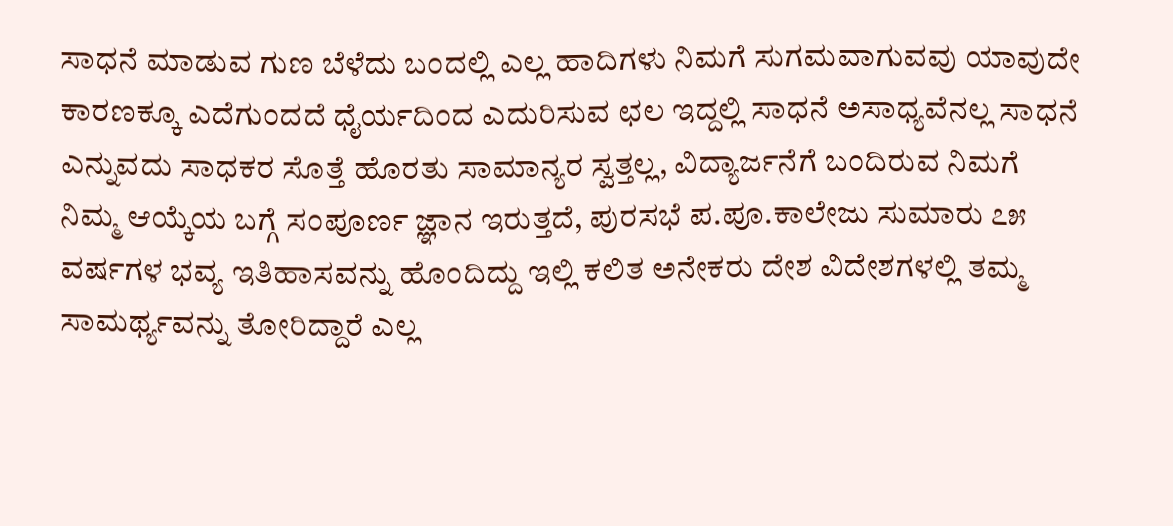ಸಾಧನೆ ಮಾಡುವ ಗುಣ ಬೆಳೆದು ಬಂದಲ್ಲಿ ಎಲ್ಲ ಹಾದಿಗಳು ನಿಮಗೆ ಸುಗಮವಾಗುವವು ಯಾವುದೇ ಕಾರಣಕ್ಕೂ ಎದೆಗುಂದದೆ ಧೈರ್ಯದಿಂದ ಎದುರಿಸುವ ಛಲ ಇದ್ದಲ್ಲಿ ಸಾಧನೆ ಅಸಾಧ್ಯವೆನಲ್ಲ ಸಾಧನೆ ಎನ್ನುವದು ಸಾಧಕರ ಸೊತ್ತೆ ಹೊರತು ಸಾಮಾನ್ಯರ ಸ್ವತ್ತಲ್ಲ, ವಿದ್ಯಾರ್ಜನೆಗೆ ಬಂದಿರುವ ನಿಮಗೆ ನಿಮ್ಮ ಆಯ್ಕೆಯ ಬಗ್ಗೆ ಸಂಪೂರ್ಣ ಜ್ಞಾನ ಇರುತ್ತದೆ, ಪುರಸಭೆ ಪ.ಪೂ.ಕಾಲೇಜು ಸುಮಾರು ೭೫ ವರ್ಷಗಳ ಭವ್ಯ ಇತಿಹಾಸವನ್ನು ಹೊಂದಿದ್ದು ಇಲ್ಲಿ ಕಲಿತ ಅನೇಕರು ದೇಶ ವಿದೇಶಗಳಲ್ಲಿ ತಮ್ಮ ಸಾಮರ್ಥ್ಯವನ್ನು ತೋರಿದ್ದಾರೆ ಎಲ್ಲ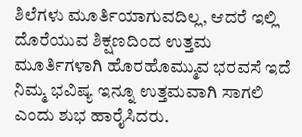ಶಿಲೆಗಳು ಮೂರ್ತಿಯಾಗುವದಿಲ್ಲ, ಆದರೆ ಇಲ್ಲಿ ದೊರೆಯುವ ಶಿಕ್ಷಣದಿಂದ ಉತ್ತಮ ಮೂರ್ತಿಗಳಾಗಿ ಹೊರಹೊಮ್ಮುವ ಭರವಸೆ ಇದೆ ನಿಮ್ಮ ಭವಿಷ್ಯ ಇನ್ನೂ ಉತ್ತಮವಾಗಿ ಸಾಗಲಿ ಎಂದು ಶುಭ ಹಾರೈಸಿದರು.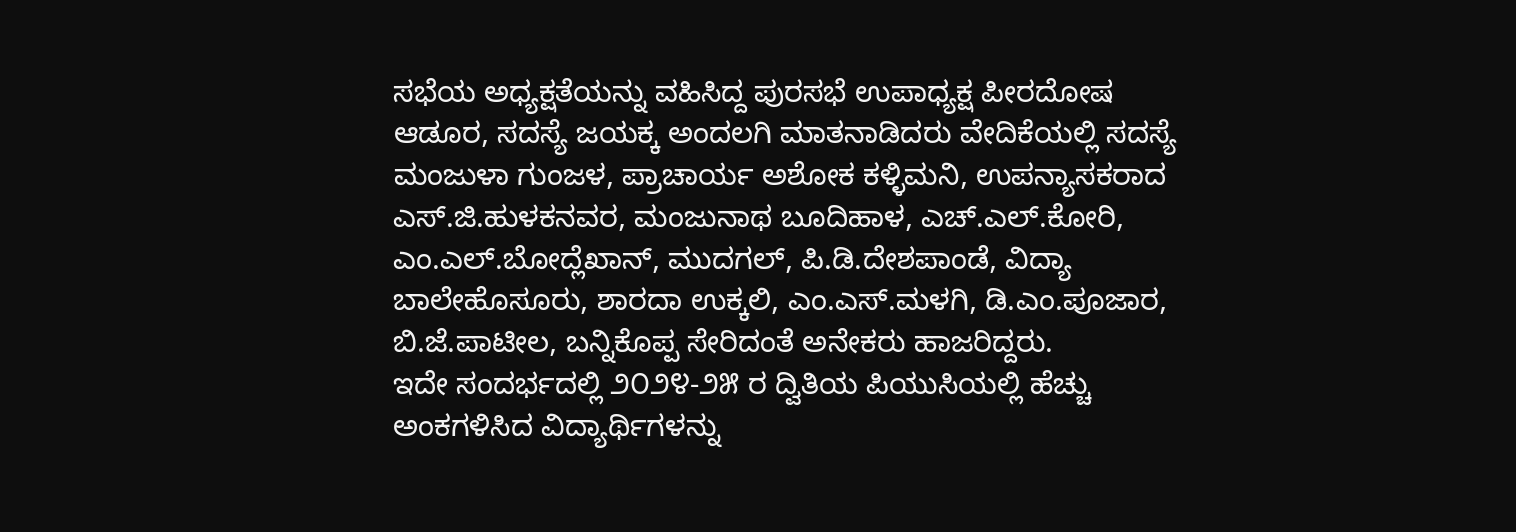ಸಭೆಯ ಅಧ್ಯಕ್ಷತೆಯನ್ನು ವಹಿಸಿದ್ದ ಪುರಸಭೆ ಉಪಾಧ್ಯಕ್ಷ ಪೀರದೋಷ ಆಡೂರ, ಸದಸ್ಯೆ ಜಯಕ್ಕ ಅಂದಲಗಿ ಮಾತನಾಡಿದರು ವೇದಿಕೆಯಲ್ಲಿ ಸದಸ್ಯೆ ಮಂಜುಳಾ ಗುಂಜಳ, ಪ್ರಾಚಾರ್ಯ ಅಶೋಕ ಕಳ್ಳಿಮನಿ, ಉಪನ್ಯಾಸಕರಾದ ಎಸ್.ಜಿ.ಹುಳಕನವರ, ಮಂಜುನಾಥ ಬೂದಿಹಾಳ, ಎಚ್.ಎಲ್.ಕೋರಿ, ಎಂ.ಎಲ್.ಬೋದ್ಲೆಖಾನ್, ಮುದಗಲ್, ಪಿ.ಡಿ.ದೇಶಪಾಂಡೆ, ವಿದ್ಯಾ ಬಾಲೇಹೊಸೂರು, ಶಾರದಾ ಉಕ್ಕಲಿ, ಎಂ.ಎಸ್.ಮಳಗಿ, ಡಿ.ಎಂ.ಪೂಜಾರ, ಬಿ.ಜೆ.ಪಾಟೀಲ, ಬನ್ನಿಕೊಪ್ಪ ಸೇರಿದಂತೆ ಅನೇಕರು ಹಾಜರಿದ್ದರು.
ಇದೇ ಸಂದರ್ಭದಲ್ಲಿ ೨೦೨೪-೨೫ ರ ದ್ವಿತಿಯ ಪಿಯುಸಿಯಲ್ಲಿ ಹೆಚ್ಚು ಅಂಕಗಳಿಸಿದ ವಿದ್ಯಾರ್ಥಿಗಳನ್ನು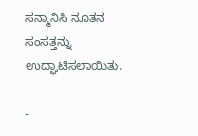ಸನ್ಮಾನಿಸಿ ನೂತನ ಸಂಸತ್ತನ್ನು ಉದ್ಘಾಟಿಸಲಾಯಿತು.

-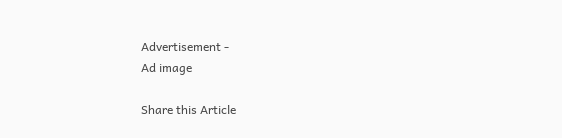Advertisement -
Ad image

Share this Article